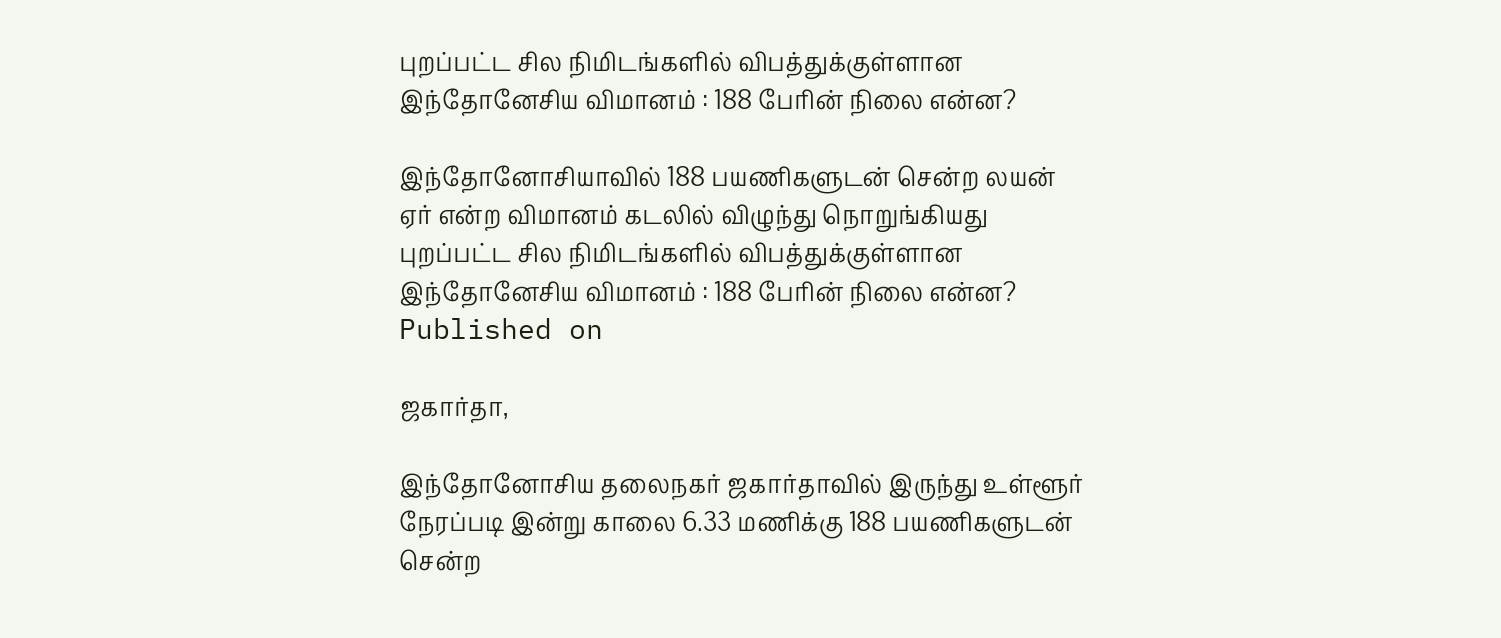புறப்பட்ட சில நிமிடங்களில் விபத்துக்குள்ளான இந்தோனேசிய விமானம் : 188 பேரின் நிலை என்ன?

இந்தோனோசியாவில் 188 பயணிகளுடன் சென்ற லயன் ஏர் என்ற விமானம் கடலில் விழுந்து நொறுங்கியது
புறப்பட்ட சில நிமிடங்களில் விபத்துக்குள்ளான இந்தோனேசிய விமானம் : 188 பேரின் நிலை என்ன?
Published on

ஜகார்தா,

இந்தோனோசிய தலைநகர் ஜகார்தாவில் இருந்து உள்ளூர் நேரப்படி இன்று காலை 6.33 மணிக்கு 188 பயணிகளுடன் சென்ற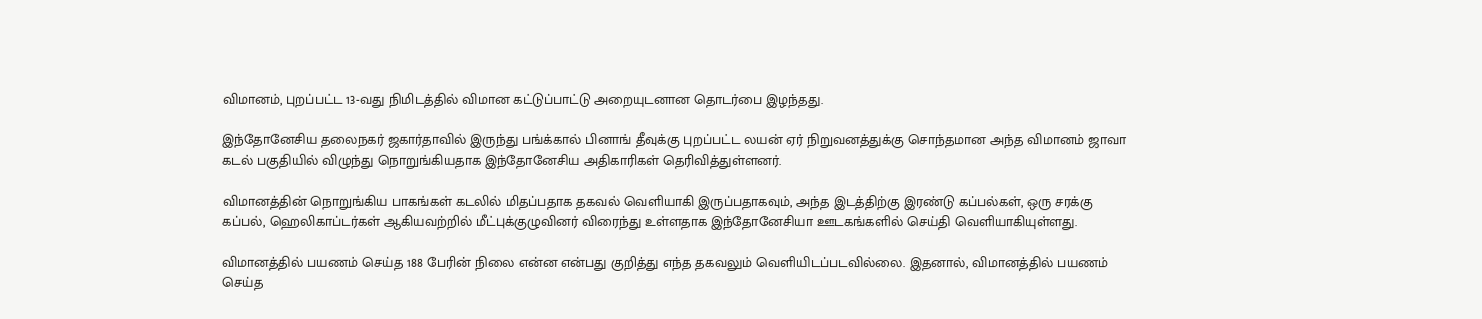விமானம், புறப்பட்ட 13-வது நிமிடத்தில் விமான கட்டுப்பாட்டு அறையுடனான தொடர்பை இழந்தது.

இந்தோனேசிய தலைநகர் ஜகார்தாவில் இருந்து பங்க்கால் பினாங் தீவுக்கு புறப்பட்ட லயன் ஏர் நிறுவனத்துக்கு சொந்தமான அந்த விமானம் ஜாவா கடல் பகுதியில் விழுந்து நொறுங்கியதாக இந்தோனேசிய அதிகாரிகள் தெரிவித்துள்ளனர்.

விமானத்தின் நொறுங்கிய பாகங்கள் கடலில் மிதப்பதாக தகவல் வெளியாகி இருப்பதாகவும், அந்த இடத்திற்கு இரண்டு கப்பல்கள், ஒரு சரக்கு கப்பல், ஹெலிகாப்டர்கள் ஆகியவற்றில் மீட்புக்குழுவினர் விரைந்து உள்ளதாக இந்தோனேசியா ஊடகங்களில் செய்தி வெளியாகியுள்ளது.

விமானத்தில் பயணம் செய்த 188 பேரின் நிலை என்ன என்பது குறித்து எந்த தகவலும் வெளியிடப்படவில்லை. இதனால், விமானத்தில் பயணம் செய்த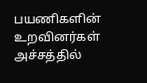பயணிகளின் உறவினர்கள் அச்சத்தில்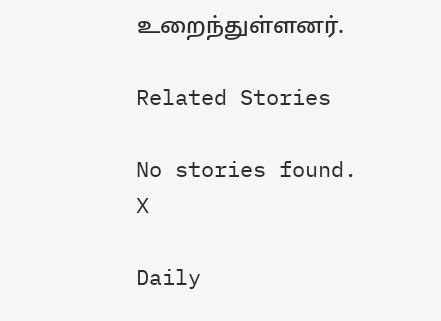உறைந்துள்ளனர்.

Related Stories

No stories found.
X

Daily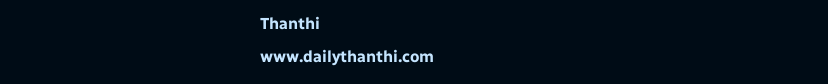Thanthi
www.dailythanthi.com